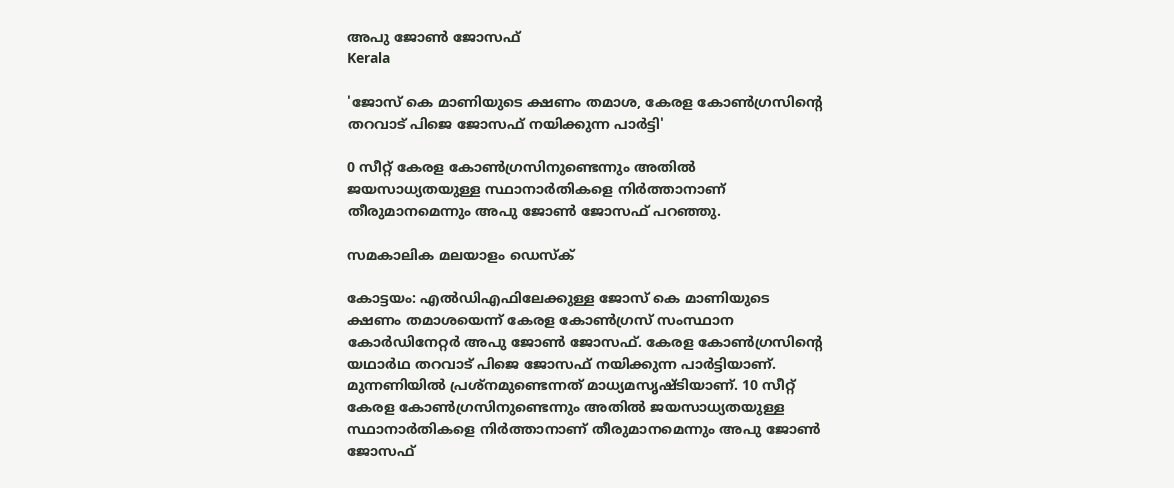അപു ജോണ്‍ ജോസഫ്
Kerala

'ജോസ് കെ മാണിയുടെ ക്ഷണം തമാശ, കേരള കോണ്‍ഗ്രസിന്റെ തറവാട് പിജെ ജോസഫ് നയിക്കുന്ന പാര്‍ട്ടി'

0 സീറ്റ് കേരള കോണ്‍ഗ്രസിനുണ്ടെന്നും അതില്‍ ജയസാധ്യതയുള്ള സ്ഥാനാര്‍തികളെ നിര്‍ത്താനാണ് തീരുമാനമെന്നും അപു ജോണ്‍ ജോസഫ് പറഞ്ഞു.

സമകാലിക മലയാളം ഡെസ്ക്

കോട്ടയം: എല്‍ഡിഎഫിലേക്കുള്ള ജോസ് കെ മാണിയുടെ ക്ഷണം തമാശയെന്ന് കേരള കോണ്‍ഗ്രസ് സംസ്ഥാന കോര്‍ഡിനേറ്റര്‍ അപു ജോണ്‍ ജോസഫ്. കേരള കോണ്‍ഗ്രസിന്റെ യഥാര്‍ഥ തറവാട് പിജെ ജോസഫ് നയിക്കുന്ന പാര്‍ട്ടിയാണ്. മുന്നണിയില്‍ പ്രശ്‌നമുണ്ടെന്നത് മാധ്യമസൃഷ്ടിയാണ്. 10 സീറ്റ് കേരള കോണ്‍ഗ്രസിനുണ്ടെന്നും അതില്‍ ജയസാധ്യതയുള്ള സ്ഥാനാര്‍തികളെ നിര്‍ത്താനാണ് തീരുമാനമെന്നും അപു ജോണ്‍ ജോസഫ്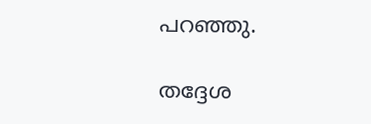പറഞ്ഞു.

തദ്ദേശ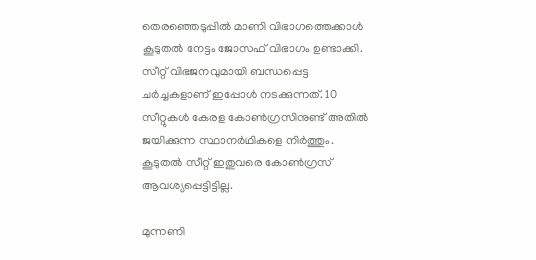തെരഞ്ഞെടുപ്പില്‍ മാണി വിഭാഗത്തെക്കാള്‍ കൂടുതല്‍ നേട്ടം ജോസഫ് വിഭാഗം ഉണ്ടാക്കി. സീറ്റ് വിഭജനവുമായി ബന്ധപ്പെട്ട ചര്‍ച്ചകളാണ് ഇപ്പോള്‍ നടക്കുന്നത്. 10 സീറ്റുകള്‍ കേരള കോണ്‍ഗ്രസിനുണ്ട് അതില്‍ ജയിക്കുന്ന സ്ഥാനര്‍ഥികളെ നിര്‍ത്തും. കൂടുതല്‍ സീറ്റ് ഇതുവരെ കോണ്‍ഗ്രസ് ആവശ്യപ്പെട്ടിട്ടില്ല.

മുന്നണി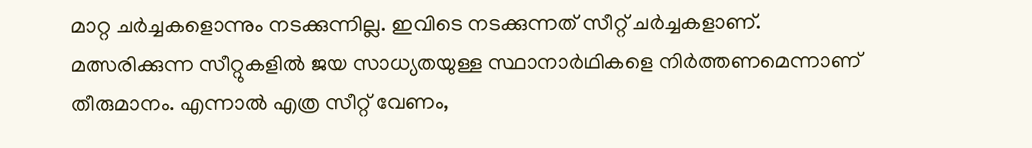മാറ്റ ചര്‍ച്ചകളൊന്നും നടക്കുന്നില്ല. ഇവിടെ നടക്കുന്നത് സീറ്റ് ചര്‍ച്ചകളാണ്. മത്സരിക്കുന്ന സീറ്റുകളില്‍ ജയ സാധ്യതയുള്ള സ്ഥാനാര്‍ഥികളെ നിര്‍ത്തണമെന്നാണ് തീരുമാനം. എന്നാല്‍ എത്ര സീറ്റ് വേണം,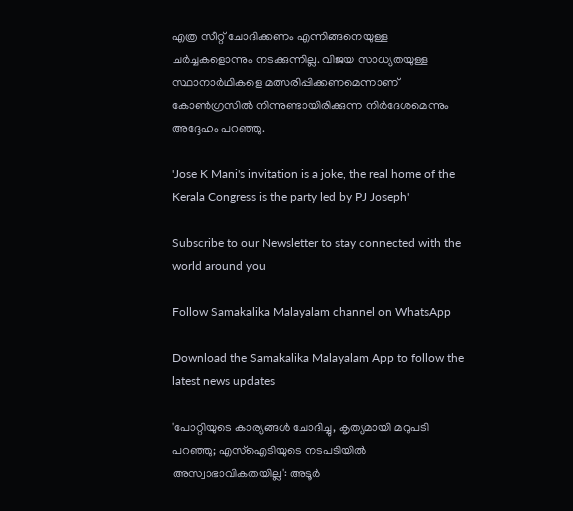എത്ര സീറ്റ് ചോദിക്കണം എന്നിങ്ങനെയുള്ള ചര്‍ച്ചകളൊന്നും നടക്കുന്നില്ല. വിജയ സാധ്യതയുള്ള സ്ഥാനാര്‍ഥികളെ മത്സരിപ്പിക്കണമെന്നാണ് കോണ്‍ഗ്രസില്‍ നിന്നുണ്ടായിരിക്കുന്ന നിര്‍ദേശമെന്നും അദ്ദേഹം പറഞ്ഞു.

'Jose K Mani's invitation is a joke, the real home of the Kerala Congress is the party led by PJ Joseph'

Subscribe to our Newsletter to stay connected with the world around you

Follow Samakalika Malayalam channel on WhatsApp

Download the Samakalika Malayalam App to follow the latest news updates

'പോറ്റിയുടെ കാര്യങ്ങള്‍ ചോദിച്ചു, കൃത്യമായി മറുപടി പറഞ്ഞു; എസ്‌ഐടിയുടെ നടപടിയില്‍ അസ്വാഭാവികതയില്ല': അടൂര്‍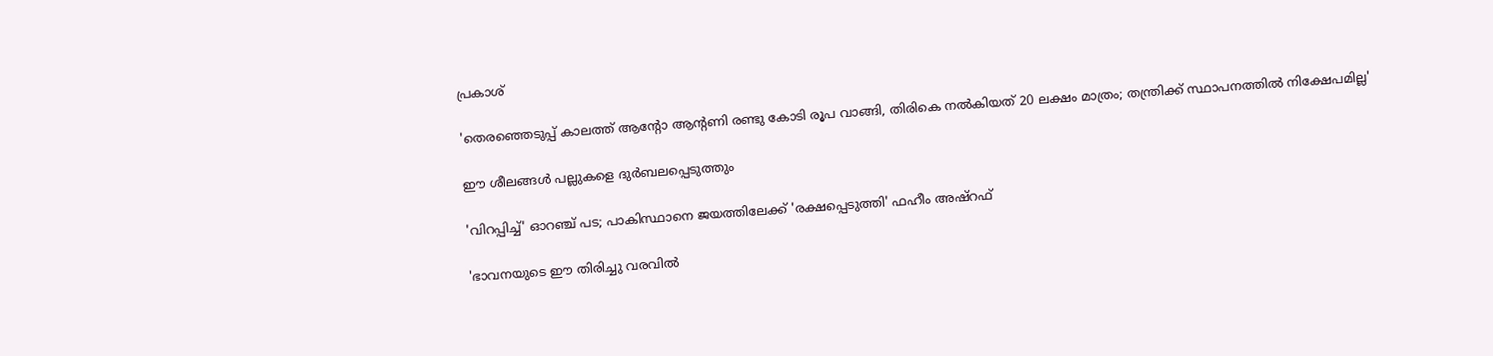പ്രകാശ്

'തെരഞ്ഞെടുപ്പ് കാലത്ത് ആന്റോ ആന്റണി രണ്ടു കോടി രൂപ വാങ്ങി, തിരികെ നല്‍കിയത് 20 ലക്ഷം മാത്രം; തന്ത്രിക്ക് സ്ഥാപനത്തില്‍ നിക്ഷേപമില്ല'

ഈ ശീലങ്ങൾ പല്ലുകളെ ദുർബലപ്പെടുത്തും

'വിറപ്പിച്ച്' ഓറഞ്ച് പട; പാകിസ്ഥാനെ ജയത്തിലേക്ക് 'രക്ഷപ്പെടുത്തി' ഫഹീം അഷ്‌റഫ്

'ഭാവനയുടെ ഈ തിരിച്ചു വരവിൽ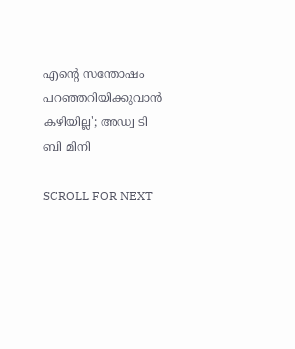എൻ്റെ സന്തോഷം പറഞ്ഞറിയിക്കുവാൻ കഴിയില്ല'; അഡ്വ ടി ബി മിനി

SCROLL FOR NEXT